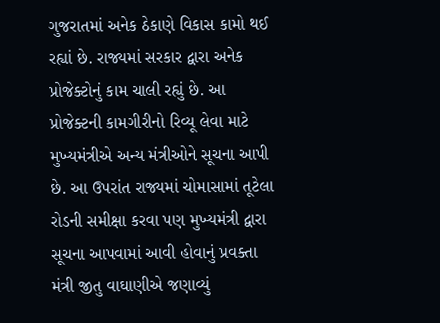ગુજરાતમાં અનેક ઠેકાણે વિકાસ કામો થઈ રહ્યાં છે. રાજ્યમાં સરકાર દ્વારા અનેક પ્રોજેક્ટોનું કામ ચાલી રહ્યું છે. આ પ્રોજેક્ટની કામગીરીનો રિવ્યૂ લેવા માટે મુખ્યમંત્રીએ અન્ય મંત્રીઓને સૂચના આપી છે. આ ઉપરાંત રાજ્યમાં ચોમાસામાં તૂટેલા રોડની સમીક્ષા કરવા પણ મુખ્યમંત્રી દ્વારા સૂચના આપવામાં આવી હોવાનું પ્રવક્તા મંત્રી જીતુ વાઘાણીએ જણાવ્યું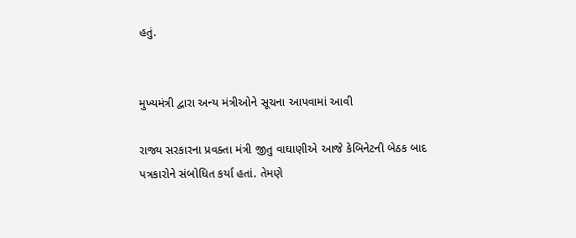હતું.


મુખ્યમંત્રી દ્વારા અન્ય મંત્રીઓને સૂચના આપવામાં આવી

રાજ્ય સરકારના પ્રવક્તા મંત્રી જીતુ વાઘાણીએ આજે કેબિનેટની બેઠક બાદ પત્રકારોને સંબોધિત કર્યા હતાં. તેમણે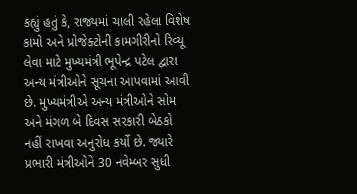કહ્યું હતું કે, રાજ્યમાં ચાલી રહેલા વિશેષ કામો અને પ્રોજેક્ટોની કામગીરીનો રિવ્યૂ લેવા માટે મુખ્યમંત્રી ભૂપેન્દ્ર પટેલ દ્વારા અન્ય મંત્રીઓને સૂચના આપવામાં આવી છે. મુખ્યમંત્રીએ અન્ય મંત્રીઓને સોમ અને મંગળ બે દિવસ સરકારી બેઠકો નહીં રાખવા અનુરોધ કર્યો છે. જ્યારે પ્રભારી મંત્રીઓને 30 નવેમ્બર સુધી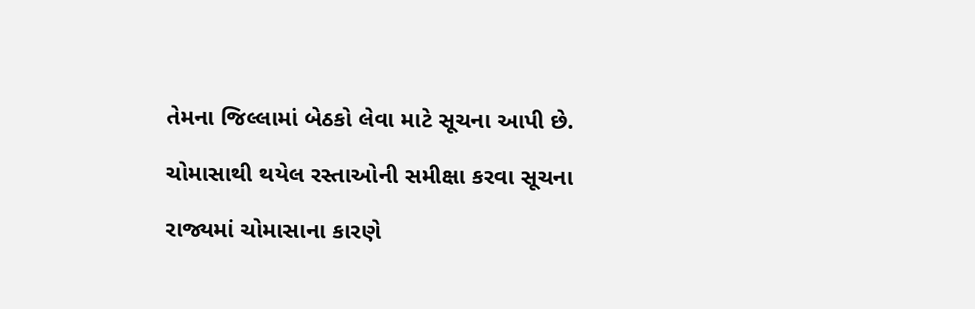તેમના જિલ્લામાં બેઠકો લેવા માટે સૂચના આપી છે.

ચોમાસાથી થયેલ રસ્તાઓની સમીક્ષા કરવા સૂચના

રાજ્યમાં ચોમાસાના કારણે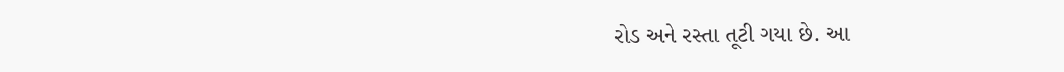રોડ અને રસ્તા તૂટી ગયા છે. આ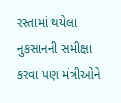રસ્તામાં થયેલા નુકસાનની સમીક્ષા કરવા પણ મંત્રીઓને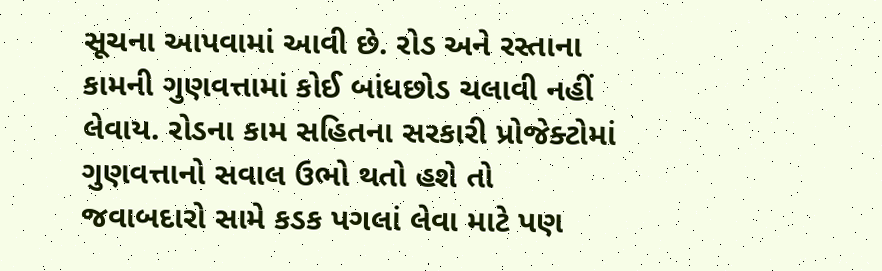સૂચના આપવામાં આવી છે. રોડ અને રસ્તાના કામની ગુણવત્તામાં કોઈ બાંધછોડ ચલાવી નહીં લેવાય. રોડના કામ સહિતના સરકારી પ્રોજેક્ટોમાં ગુણવત્તાનો સવાલ ઉભો થતો હશે તો જવાબદારો સામે કડક પગલાં લેવા માટે પણ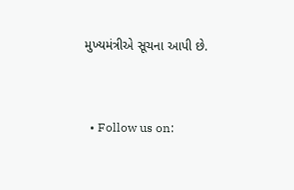મુખ્યમંત્રીએ સૂચના આપી છે.


  • Follow us on: